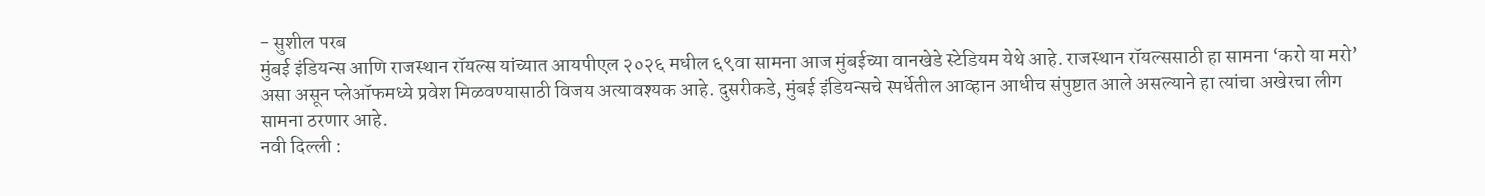- सुशील परब
मुंबई इंडियन्स आणि राजस्थान रॉयल्स यांच्यात आयपीएल २०२६ मधील ६९वा सामना आज मुंबईच्या वानखेडे स्टेडियम येथे आहे. राजस्थान रॉयल्ससाठी हा सामना ‘करो या मरो’ असा असून प्लेऑफमध्ये प्रवेश मिळवण्यासाठी विजय अत्यावश्यक आहे. दुसरीकडे, मुंबई इंडियन्सचे स्पर्धेतील आव्हान आधीच संपुष्टात आले असल्याने हा त्यांचा अखेरचा लीग सामना ठरणार आहे.
नवी दिल्ली :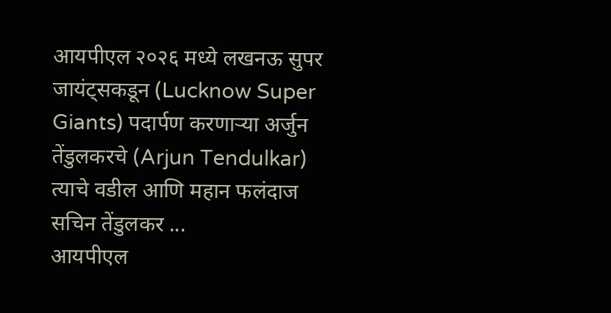आयपीएल २०२६ मध्ये लखनऊ सुपर जायंट्सकडून (Lucknow Super Giants) पदार्पण करणाऱ्या अर्जुन तेंडुलकरचे (Arjun Tendulkar) त्याचे वडील आणि महान फलंदाज सचिन तेंडुलकर ...
आयपीएल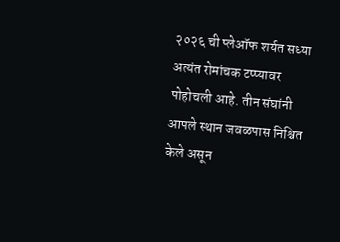२०२६ ची प्लेऑफ शर्यत सध्या अत्यंत रोमांचक टप्प्यावर पोहोचली आहे. तीन संघांनी आपले स्थान जवळपास निश्चित केले असून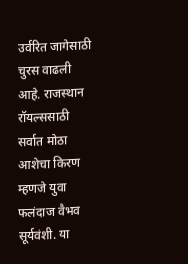उर्वरित जागेसाठी चुरस वाढली आहे. राजस्थान रॉयल्ससाठी सर्वात मोठा आशेचा किरण म्हणजे युवा फलंदाज वैभव सूर्यवंशी. या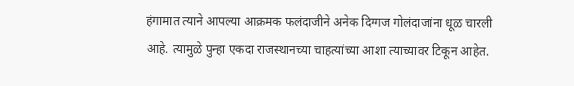हंगामात त्याने आपल्या आक्रमक फलंदाजीने अनेक दिग्गज गोलंदाजांना धूळ चारली आहे. त्यामुळे पुन्हा एकदा राजस्थानच्या चाहत्यांच्या आशा त्याच्यावर टिकून आहेत.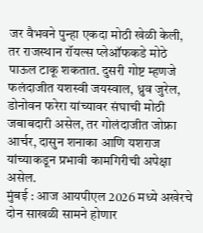जर वैभवने पुन्हा एकदा मोठी खेळी केली, तर राजस्थान रॉयल्स प्लेऑफकडे मोठे पाऊल टाकू शकतात. दुसरी गोष्ट म्हणजे फलंदाजीत यशस्वी जयस्वाल, ध्रुव जुरेल, डोनोवन फरेरा यांच्यावर संघाची मोठी जबाबदारी असेल, तर गोलंदाजीत जोफ्रा आर्चर, दासुन शनाका आणि यशराज यांच्याकडून प्रभावी कामगिरीची अपेक्षा असेल.
मुंबई : आज आयपीएल 2026 मध्ये अखेरचे दोन साखळी सामने होणार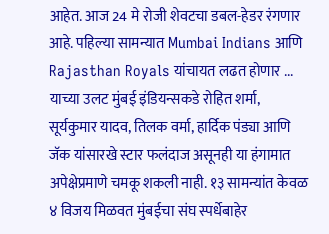आहेत. आज 24 मे रोजी शेवटचा डबल-हेडर रंगणार आहे. पहिल्या सामन्यात Mumbai Indians आणि Rajasthan Royals यांचायत लढत होणार ...
याच्या उलट मुंबई इंडियन्सकडे रोहित शर्मा, सूर्यकुमार यादव, तिलक वर्मा, हार्दिक पंड्या आणि जॅक यांसारखे स्टार फलंदाज असूनही या हंगामात अपेक्षेप्रमाणे चमकू शकली नाही. १३ सामन्यांत केवळ ४ विजय मिळवत मुंबईचा संघ स्पर्धेबाहेर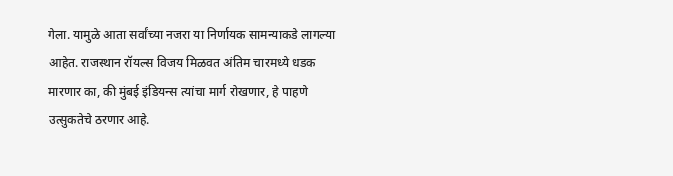गेला. यामुळे आता सर्वांच्या नजरा या निर्णायक सामन्याकडे लागल्या आहेत. राजस्थान रॉयल्स विजय मिळवत अंतिम चारमध्ये धडक मारणार का, की मुंबई इंडियन्स त्यांचा मार्ग रोखणार, हे पाहणे उत्सुकतेचे ठरणार आहे.